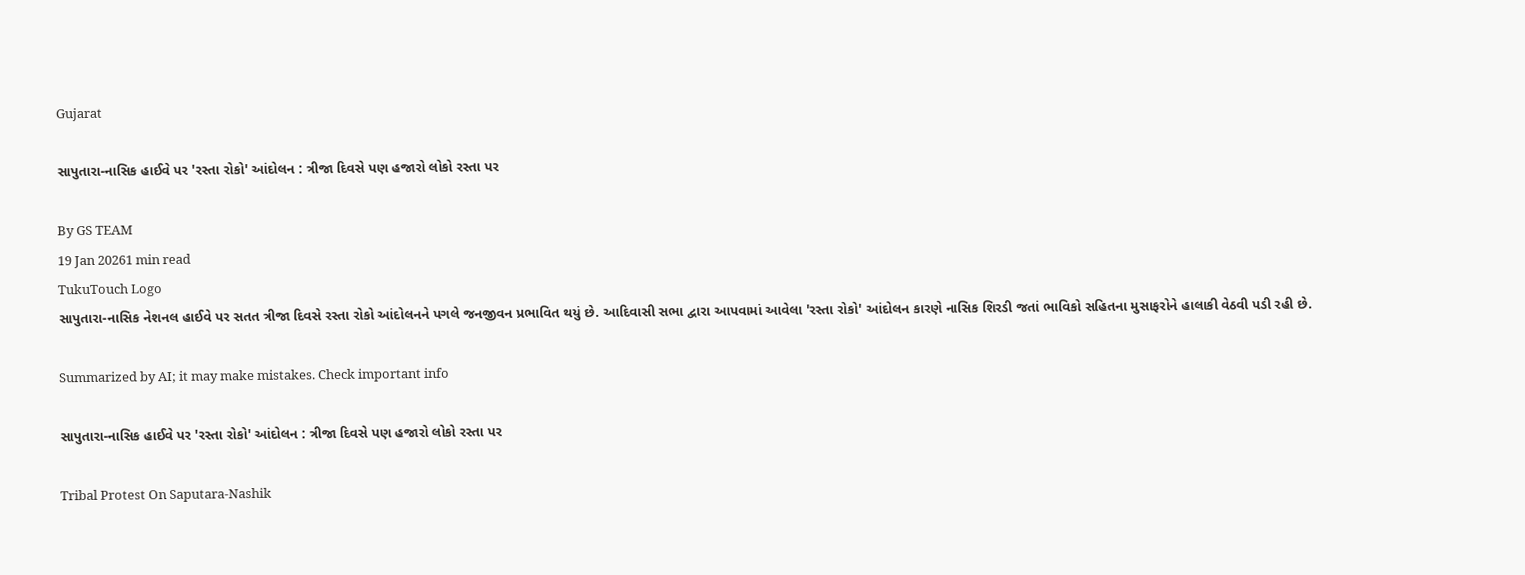Gujarat

સાપુતારા-નાસિક હાઈવે પર 'રસ્તા રોકો' આંદોલન : ત્રીજા દિવસે પણ હજારો લોકો રસ્તા પર

By GS TEAM
19 Jan 20261 min read
TukuTouch Logo
સાપુતારા-નાસિક નેશનલ હાઈવે પર સતત ત્રીજા દિવસે રસ્તા રોકો આંદોલનને પગલે જનજીવન પ્રભાવિત થયું છે. આદિવાસી સભા દ્વારા આપવામાં આવેલા 'રસ્તા રોકો' આંદોલન કારણે નાસિક શિરડી જતાં ભાવિકો સહિતના મુસાફરોને હાલાકી વેઠવી પડી રહી છે.

Summarized by AI; it may make mistakes. Check important info

સાપુતારા-નાસિક હાઈવે પર 'રસ્તા રોકો' આંદોલન : ત્રીજા દિવસે પણ હજારો લોકો રસ્તા પર

Tribal Protest On Saputara-Nashik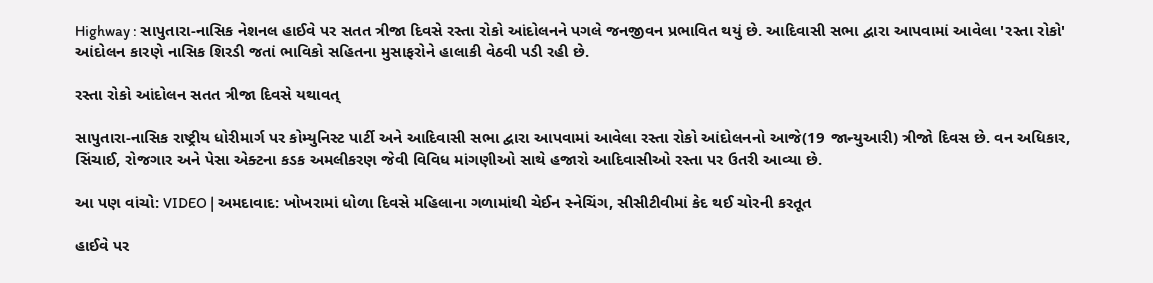Highway : સાપુતારા-નાસિક નેશનલ હાઈવે પર સતત ત્રીજા દિવસે રસ્તા રોકો આંદોલનને પગલે જનજીવન પ્રભાવિત થયું છે. આદિવાસી સભા દ્વારા આપવામાં આવેલા 'રસ્તા રોકો' આંદોલન કારણે નાસિક શિરડી જતાં ભાવિકો સહિતના મુસાફરોને હાલાકી વેઠવી પડી રહી છે.

રસ્તા રોકો આંદોલન સતત ત્રીજા દિવસે યથાવત્

સાપુતારા-નાસિક રાષ્ટ્રીય ધોરીમાર્ગ પર કોમ્યુનિસ્ટ પાર્ટી અને આદિવાસી સભા દ્વારા આપવામાં આવેલા રસ્તા રોકો આંદોલનનો આજે(19 જાન્યુઆરી) ત્રીજો દિવસ છે. વન અધિકાર, સિંચાઈ, રોજગાર અને પેસા એક્ટના કડક અમલીકરણ જેવી વિવિધ માંગણીઓ સાથે હજારો આદિવાસીઓ રસ્તા પર ઉતરી આવ્યા છે.

આ પણ વાંચો: VIDEO | અમદાવાદ: ખોખરામાં ધોળા દિવસે મહિલાના ગળામાંથી ચેઈન સ્નેચિંગ, સીસીટીવીમાં કેદ થઈ ચોરની કરતૂત

હાઈવે પર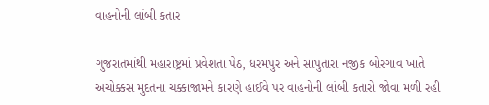વાહનોની લાંબી કતાર

ગુજરાતમાંથી મહારાષ્ટ્રમાં પ્રવેશતા પેઠ, ધરમપુર અને સાપુતારા નજીક બોરગાવ ખાતે અચોક્કસ મુદતના ચક્કાજામને કારણે હાઈવે પર વાહનોની લાંબી કતારો જોવા મળી રહી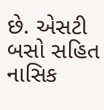છે. એસટી બસો સહિત નાસિક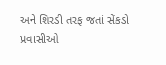અને શિરડી તરફ જતાં સેંકડો પ્રવાસીઓ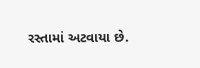રસ્તામાં અટવાયા છે.